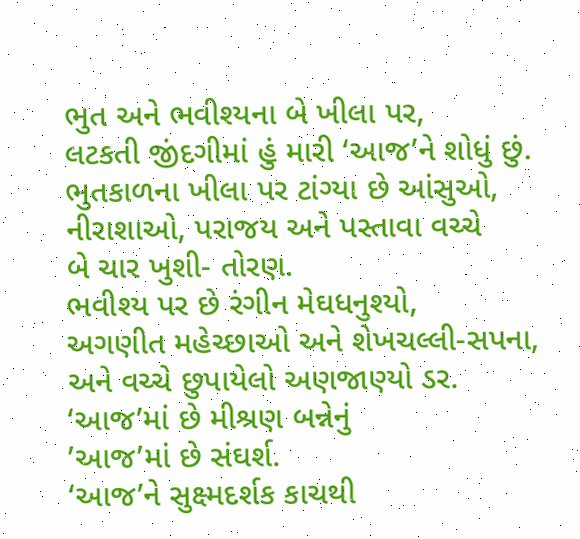ભુત અને ભવીશ્યના બે ખીલા પર,
લટકતી જીંદગીમાં હું મારી ‘આજ’ને શોધું છું.
ભુતકાળના ખીલા પર ટાંગ્યા છે આંસુઓ,
નીરાશાઓ, પરાજય અને પસ્તાવા વચ્ચે
બે ચાર ખુશી- તોરણ.
ભવીશ્ય પર છે રંગીન મેઘધનુશ્યો,
અગણીત મહેચ્છાઓ અને શેખચલ્લી-સપના,
અને વચ્ચે છુપાયેલો અણજાણ્યો ડર.
‘આજ’માં છે મીશ્રણ બન્નેનું
’આજ’માં છે સંઘર્શ.
‘આજ’ને સુક્ષ્મદર્શક કાચથી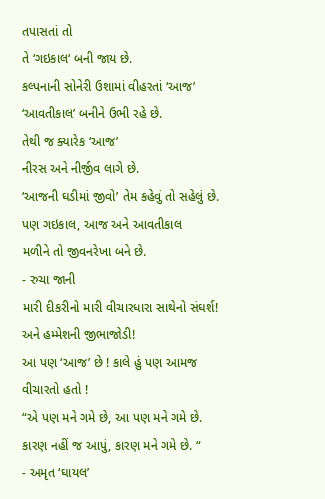તપાસતાં તો
તે ‘ગઇકાલ‘ બની જાય છે.
કલ્પનાની સોનેરી ઉશામાં વીહરતાં ‘આજ’
‘આવતીકાલ’ બનીને ઉભી રહે છે.
તેથી જ ક્યારેક ‘આજ’
નીરસ અને નીર્જીવ લાગે છે.
‘આજની ઘડીમાં જીવો’ તેમ કહેવું તો સહેલું છે.
પણ ગઇકાલ, આજ અને આવતીકાલ
મળીને તો જીવનરેખા બને છે.
- રુચા જાની
મારી દીકરીનો મારી વીચારધારા સાથેનો સંઘર્શ! અને હમ્મેશની જીભાજોડી!
આ પણ ‘આજ’ છે ! કાલે હું પણ આમજ વીચારતો હતો !
“એ પણ મને ગમે છે, આ પણ મને ગમે છે.
કારણ નહીં જ આપું, કારણ મને ગમે છે. “
- અમૃત ‘ઘાયલ’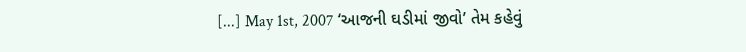[...] May 1st, 2007 ‘આજની ઘડીમાં જીવો’ તેમ કહેવું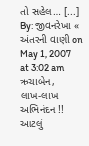તો સહેલ… [...]
By: જીવનરેખા « અંતરની વાણી on May 1, 2007
at 3:02 am
ઋચાબેન,
લાખ-લાખ અભિનંદન !!
આટલું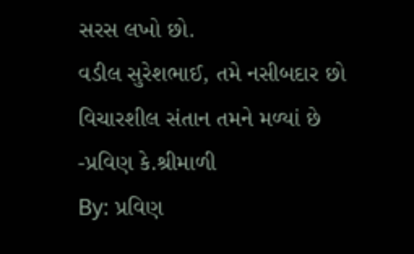સરસ લખો છો.
વડીલ સુરેશભાઈ, તમે નસીબદાર છો વિચારશીલ સંતાન તમને મળ્યાં છે
-પ્રવિણ કે.શ્રીમાળી
By: પ્રવિણ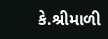કે.શ્રીમાળી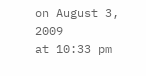on August 3, 2009
at 10:33 pm